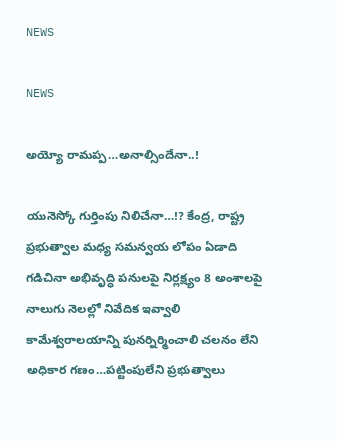NEWS

NEWS

అయ్యో రామప్ప…అనాల్సిందేనా..!

యునెస్కో గుర్తింపు నిలిచేనా…!? కేంద్ర, రాష్ట్ర ప్రభుత్వాల మధ్య సమన్వయ లోపం ఏడాది గడిచినా అభివృద్ధి పనులపై నిర్లక్ష్యం 8 అంశాలపై నాలుగు నెలల్లో నివేదిక ఇవ్వాలి కామేశ్వరాలయాన్ని పునర్నిర్మించాలి చలనం లేని అధికార గణం…పట్టింపులేని ప్రభుత్వాలు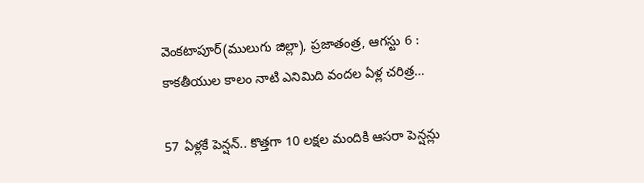వెంకటాపూర్‌(ములుగు జిల్లా), ప్రజాతంత్ర, ఆగస్టు 6 : కాకతీయుల కాలం నాటి ఎనిమిది వందల ఏళ్ల చరిత్ర…

57 ఏళ్లకే పెన్షన్‌.. కొత్తగా 10 లక్షల మందికి ఆసరా పెన్షన్లు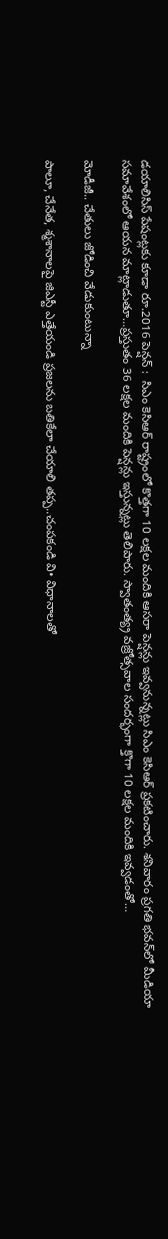డయాలిసిస్‌ ‌పేషంట్లకు కూడా రూ.2016 పెన్షన్‌ :  సిఎం కెసిఆర్‌ రాష్ట్రంలో కొత్తగా 10 లక్షల మందికి ఆసరా పెన్షన్లు ఇవ్వనున్నట్లు సిఎం కెసిఆర్‌ ‌ప్రకటించారు. శనివారం ప్రగతి భవన్‌లో మీడియా సమావేశంలో ఆయన మాట్లాడుతూ…ప్రస్తుతం 36 లక్షల మందికి పెన్షన్లు ఇస్తున్నట్లు తెలిపారు. స్వాతంత్య్ర వజ్రోత్సవాల సందర్భంగా క్తొగా 10 లక్షల మందికి ఇవ్వడంతో…

మోడీజీ.. చేతులు జోడించి వేడుకుంటున్నా

పాలూ, చేనేత, శ్మశానాలపై జిఎస్టీ ఎత్తేయండి ప్రజలను బతికేలా చేయాలి తప్ప..చంపకండి వి• విధానాలతో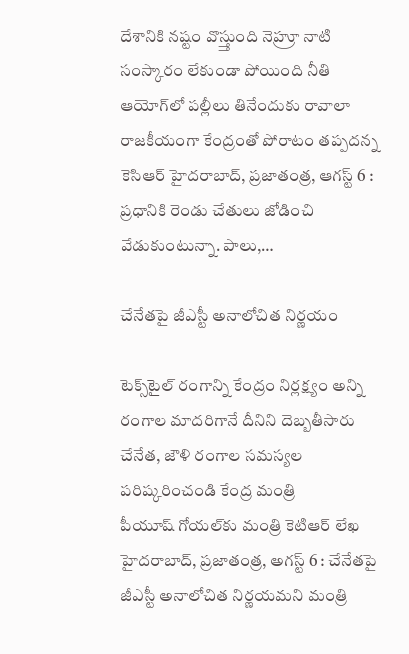దేశానికి నష్టం వొస్త్తుంది నెహ్రూ నాటి సంస్కారం లేకుండా పోయింది నీతి ఆయోగ్‌లో పల్లీలు తినేందుకు రావాలా రాజకీయంగా కేంద్రంతో పోరాటం తప్పదన్న కెసిఆర్‌ హైదరాబాద్‌, ప్రజాతంత్ర, ఆగస్ట్ 6 : ప్రధానికి రెండు చేతులు జోడించి వేడుకుంటున్నా. పాలు,…

చేనేతపై జీఎస్టీ అనాలోచిత నిర్ణయం

టెక్స్‌టైల్‌ ‌రంగాన్ని కేంద్రం నిర్లక్ష్యం అన్ని రంగాల మాదరిగానే దీనిని దెబ్బతీసారు చేనేత, జౌళి రంగాల సమస్యల పరిష్కరించండి కేంద్ర మంత్రి పీయూష్‌ ‌గోయల్‌కు మంత్రి కెటిఆర్‌ ‌లేఖ హైదరాబాద్‌, ప్రజాతంత్ర, అగస్ట్ 6 : చేనేతపై జీఎస్టీ అనాలోచిత నిర్ణయమని మంత్రి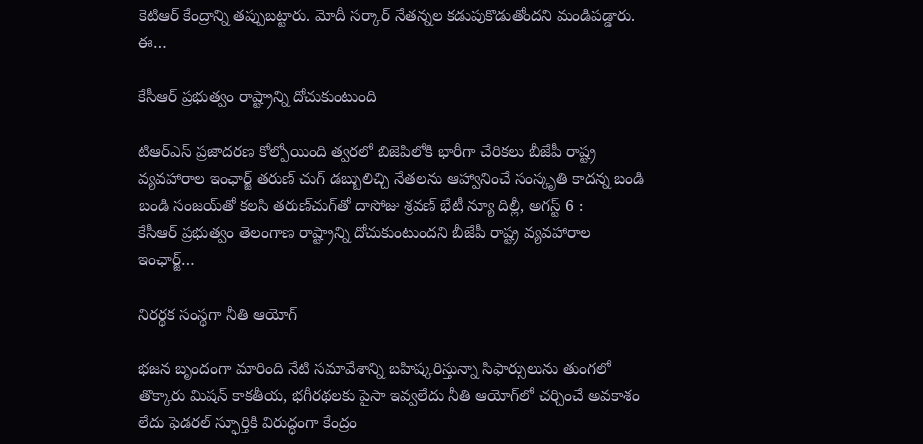కెటిఆర్‌ ‌కేంద్రాన్ని తప్పుబట్టారు. మోదీ సర్కార్‌ ‌నేతన్నల కడుపుకొడుతోందని మండిపడ్డారు. ఈ…

కేసీఆర్‌ ‌ప్రభుత్వం రాష్ట్రాన్ని దోచుకుంటుంది

టిఆర్‌ఎస్‌ ‌ప్రజాదరణ కోల్పోయింది త్వరలో బిజెపిలోకి భారీగా చేరికలు బీజేపీ రాష్ట్ర వ్యవహారాల ఇంఛార్జ్ ‌తరుణ్‌ ‌చుగ్‌ ‌డబ్బులిచ్చి నేతలను ఆహ్వానించే సంస్కృతి కాదన్న బండి బండి సంజయ్‌తో కలసి తరుణ్‌చుగ్‌తో దాసోజు శ్రవణ్‌ ‌భేటీ న్యూ దిల్లీ, అగస్ట్ 6 : కేసీఆర్‌ ‌ప్రభుత్వం తెలంగాణ రాష్ట్రాన్ని దోచుకుంటుందని బీజేపీ రాష్ట్ర వ్యవహారాల ఇంఛార్జ్…

నిరర్థక సంస్థగా నీతి ఆయోగ్‌

భజన బృందంగా మారింది నేటి సమావేశాన్ని బహిష్కరిస్తున్నా సిఫార్సులును తుంగలో తొక్కారు మిషన్‌ ‌కాకతీయ, భగీరథలకు పైసా ఇవ్వలేదు నీతి ఆయోగ్‌లో చర్చించే అవకాశం లేదు ఫెడరల్‌ ‌స్ఫూర్తికి విరుద్ధంగా కేంద్రం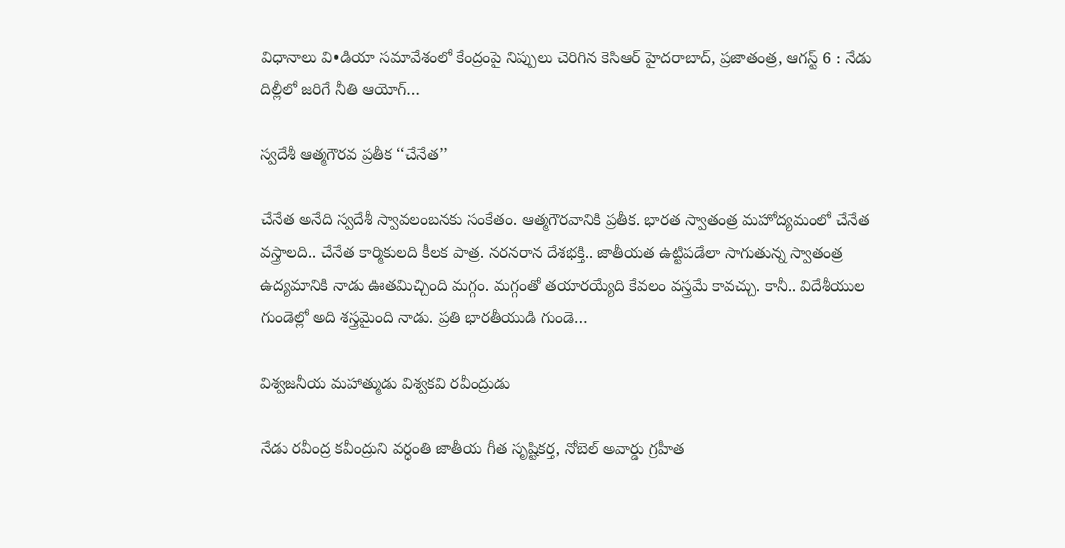విధానాలు వి•డియా సమావేశంలో కేంద్రంపై నిప్పులు చెరిగిన కెసిఆర్‌ ‌హైదరాబాద్‌, ప్రజాతంత్ర, ఆగస్ట్ 6 : నేడు దిల్లీలో జరిగే నీతి ఆయోగ్‌…

స్వదేశీ ఆత్మగౌరవ ప్రతీక ‘‘చేనేత’’

చేనేత అనేది స్వదేశీ స్వావలంబనకు సంకేతం. ఆత్మగౌరవానికి ప్రతీక. భారత స్వాతంత్ర మహోద్యమంలో చేనేత వస్త్రాలది.. చేనేత కార్మికులది కీలక పాత్ర. నరనరాన దేశభక్తి.. జాతీయత ఉట్టిపడేలా సాగుతున్న స్వాతంత్ర ఉద్యమానికి నాడు ఊతమిచ్చింది మగ్గం. మగ్గంతో తయారయ్యేది కేవలం వస్త్రమే కావచ్చు. కానీ.. విదేశీయుల గుండెల్లో అది శస్త్రమైంది నాడు. ప్రతి భారతీయుడి గుండె…

విశ్వజనీయ మహాత్ముడు విశ్వకవి రవీంద్రుడు

నేడు రవీంద్ర కవీంద్రుని వర్ధంతి జాతీయ గీత సృష్టికర్త, నోబెల్‌ అవార్డు గ్రహీత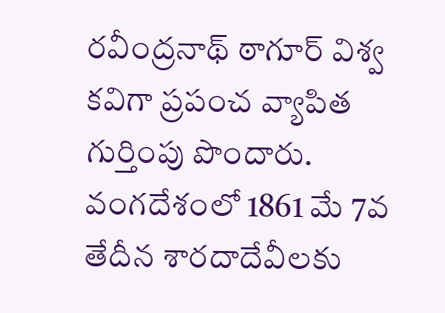రవీంద్రనాథ్‌ ‌ఠాగూర్‌ ‌విశ్వ కవిగా ప్రపంచ వ్యాపిత గుర్తింపు పొందారు. వంగదేశంలో 1861 మే 7వ తేదీన శారదాదేవీలకు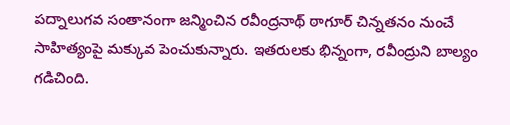పద్నాలుగవ సంతానంగా జన్మించిన రవీంద్రనాథ్‌ ‌ఠాగూర్‌ ‌చిన్నతనం నుంచే సాహిత్యంపై మక్కువ పెంచుకున్నారు. ఇతరులకు భిన్నంగా, రవీంద్రుని బాల్యం గడిచింది.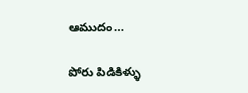ఆముదం…

పోరు పిడికిళ్ళు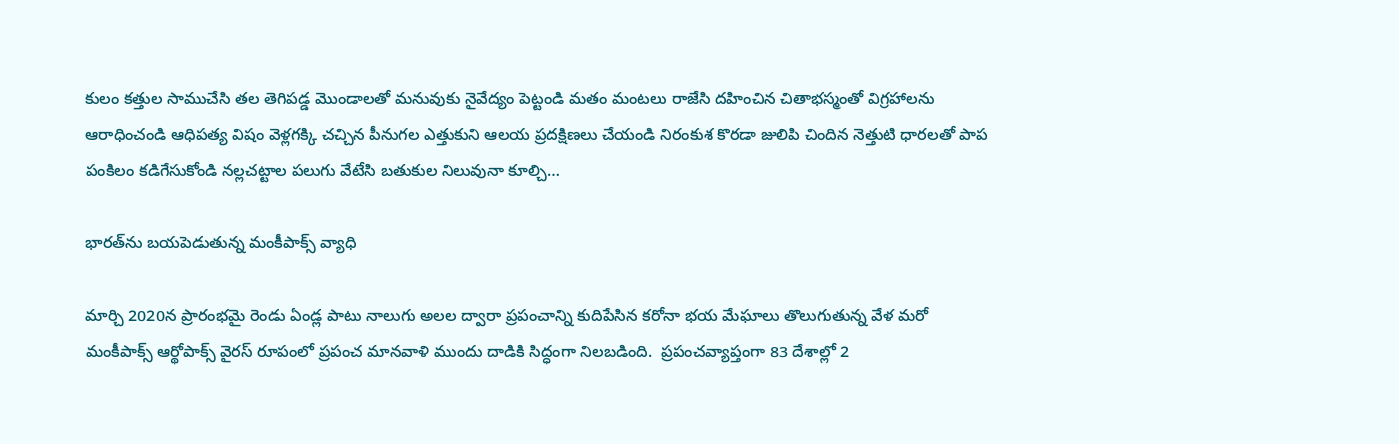కులం కత్తుల సాముచేసి తల తెగిపడ్డ మొండాలతో మనువుకు నైవేద్యం పెట్టండి మతం మంటలు రాజేసి దహించిన చితాభస్మంతో విగ్రహాలను ఆరాధించండి ఆధిపత్య విషం వెళ్లగక్కి చచ్చిన పీనుగల ఎత్తుకుని ఆలయ ప్రదక్షిణలు చేయండి నిరంకుశ కొరడా జులిపి చిందిన నెత్తుటి ధారలతో పాప పంకిలం కడిగేసుకోండి నల్లచట్టాల పలుగు వేటేసి బతుకుల నిలువునా కూల్చి…

భారత్‌ను బయపెడుతున్న మంకీపాక్స్ ‌వ్యాధి

మార్చి 2020న ప్రారంభమై రెండు ఏండ్ల పాటు నాలుగు అలల ద్వారా ప్రపంచాన్ని కుదిపేసిన కరోనా భయ మేఘాలు తొలుగుతున్న వేళ మరో మంకీపాక్స్ ఆర్థోపాక్స్ ‌వైరస్‌ ‌రూపంలో ప్రపంచ మానవాళి ముందు దాడికి సిద్ధంగా నిలబడింది.  ప్రపంచవ్యాప్తంగా 83 దేశాల్లో 2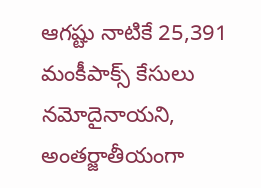ఆగష్టు నాటికే 25,391 మంకీపాక్స్ ‌కేసులు నమోదైనాయని, అంతర్జాతీయంగా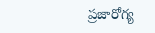ప్రజారోగ్య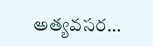అత్యవసర…